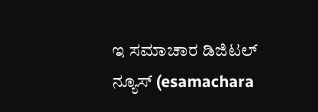ಇ ಸಮಾಚಾರ ಡಿಜಿಟಲ್  ನ್ಯೂಸ್ (esamachara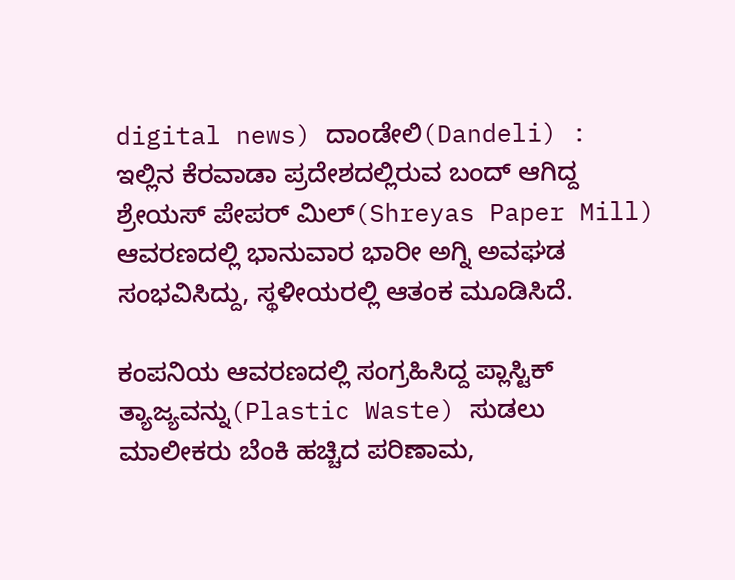digital news) ದಾಂಡೇಲಿ(Dandeli) : ಇಲ್ಲಿನ ಕೆರವಾಡಾ ಪ್ರದೇಶದಲ್ಲಿರುವ ಬಂದ್ ಆಗಿದ್ದ ಶ್ರೇಯಸ್ ಪೇಪರ್ ಮಿಲ್(Shreyas Paper Mill) ಆವರಣದಲ್ಲಿ ಭಾನುವಾರ ಭಾರೀ ಅಗ್ನಿ ಅವಘಡ ಸಂಭವಿಸಿದ್ದು, ಸ್ಥಳೀಯರಲ್ಲಿ ಆತಂಕ ಮೂಡಿಸಿದೆ.

ಕಂಪನಿಯ ಆವರಣದಲ್ಲಿ ಸಂಗ್ರಹಿಸಿದ್ದ ಪ್ಲಾಸ್ಟಿಕ್ ತ್ಯಾಜ್ಯವನ್ನು(Plastic Waste) ಸುಡಲು ಮಾಲೀಕರು ಬೆಂಕಿ ಹಚ್ಚಿದ ಪರಿಣಾಮ,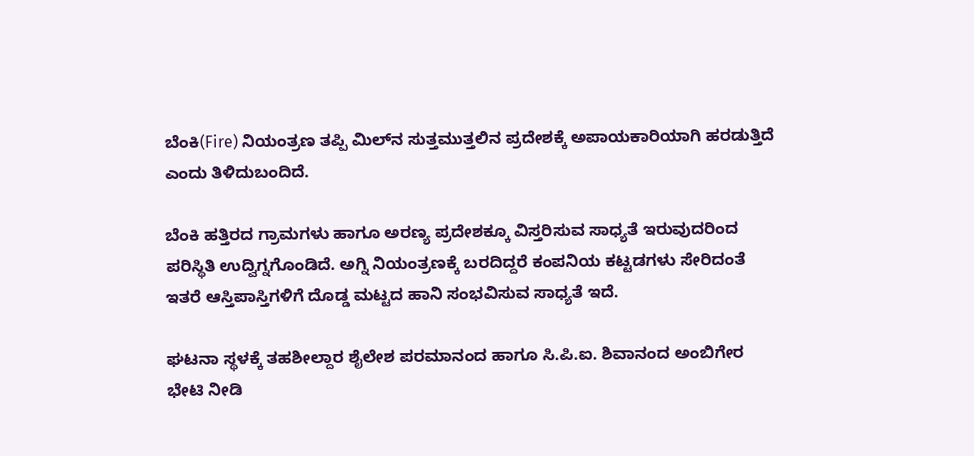ಬೆಂಕಿ(Fire) ನಿಯಂತ್ರಣ ತಪ್ಪಿ ಮಿಲ್‌ನ ಸುತ್ತಮುತ್ತಲಿನ ಪ್ರದೇಶಕ್ಕೆ ಅಪಾಯಕಾರಿಯಾಗಿ ಹರಡುತ್ತಿದೆ ಎಂದು ತಿಳಿದುಬಂದಿದೆ.

ಬೆಂಕಿ ಹತ್ತಿರದ ಗ್ರಾಮಗಳು ಹಾಗೂ ಅರಣ್ಯ ಪ್ರದೇಶಕ್ಕೂ ವಿಸ್ತರಿಸುವ ಸಾಧ್ಯತೆ ಇರುವುದರಿಂದ ಪರಿಸ್ಥಿತಿ ಉದ್ವಿಗ್ನಗೊಂಡಿದೆ. ಅಗ್ನಿ ನಿಯಂತ್ರಣಕ್ಕೆ ಬರದಿದ್ದರೆ ಕಂಪನಿಯ ಕಟ್ಟಡಗಳು ಸೇರಿದಂತೆ ಇತರೆ ಆಸ್ತಿಪಾಸ್ತಿಗಳಿಗೆ ದೊಡ್ಡ ಮಟ್ಟದ ಹಾನಿ ಸಂಭವಿಸುವ ಸಾಧ್ಯತೆ ಇದೆ.

ಘಟನಾ ಸ್ಥಳಕ್ಕೆ ತಹಶೀಲ್ದಾರ ಶೈಲೇಶ ಪರಮಾನಂದ ಹಾಗೂ ಸಿ.ಪಿ.ಐ. ಶಿವಾನಂದ ಅಂಬಿಗೇರ ಭೇಟಿ ನೀಡಿ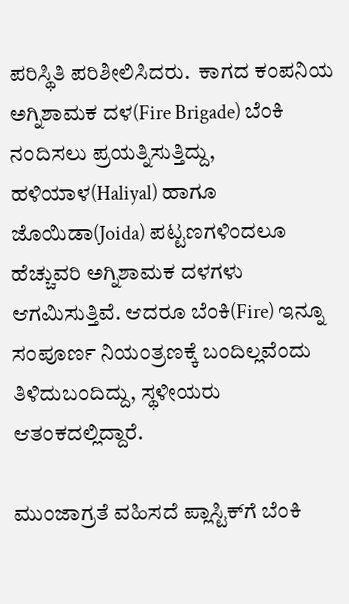ಪರಿಸ್ಥಿತಿ ಪರಿಶೀಲಿಸಿದರು.  ಕಾಗದ ಕಂಪನಿಯ  ಅಗ್ನಿಶಾಮಕ ದಳ(Fire Brigade) ಬೆಂಕಿ ನಂದಿಸಲು ಪ್ರಯತ್ನಿಸುತ್ತಿದ್ದು, ಹಳಿಯಾಳ(Haliyal) ಹಾಗೂ ಜೊಯಿಡಾ(Joida) ಪಟ್ಟಣಗಳಿಂದಲೂ ಹೆಚ್ಚುವರಿ ಅಗ್ನಿಶಾಮಕ ದಳಗಳು ಆಗಮಿಸುತ್ತಿವೆ. ಆದರೂ ಬೆಂಕಿ(Fire) ಇನ್ನೂ ಸಂಪೂರ್ಣ ನಿಯಂತ್ರಣಕ್ಕೆ ಬಂದಿಲ್ಲವೆಂದು ತಿಳಿದುಬಂದಿದ್ದು, ಸ್ಥಳೀಯರು ಆತಂಕದಲ್ಲಿದ್ದಾರೆ.

ಮುಂಜಾಗ್ರತೆ ವಹಿಸದೆ ಪ್ಲಾಸ್ಟಿಕ್‌ಗೆ ಬೆಂಕಿ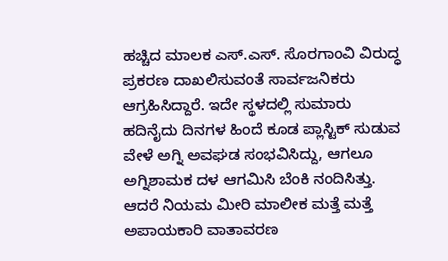ಹಚ್ಚಿದ ಮಾಲಕ ಎಸ್.ಎಸ್. ಸೊರಗಾಂವಿ ವಿರುದ್ಧ ಪ್ರಕರಣ ದಾಖಲಿಸುವಂತೆ ಸಾರ್ವಜನಿಕರು ಆಗ್ರಹಿಸಿದ್ದಾರೆ. ಇದೇ ಸ್ಥಳದಲ್ಲಿ ಸುಮಾರು ಹದಿನೈದು ದಿನಗಳ ಹಿಂದೆ ಕೂಡ ಪ್ಲಾಸ್ಟಿಕ್ ಸುಡುವ ವೇಳೆ ಅಗ್ನಿ ಅವಘಡ ಸಂಭವಿಸಿದ್ದು, ಆಗಲೂ ಅಗ್ನಿಶಾಮಕ ದಳ ಆಗಮಿಸಿ ಬೆಂಕಿ ನಂದಿಸಿತ್ತು.  ಆದರೆ ನಿಯಮ ಮೀರಿ ಮಾಲೀಕ ಮತ್ತೆ ಮತ್ತೆ ಅಪಾಯಕಾರಿ ವಾತಾವರಣ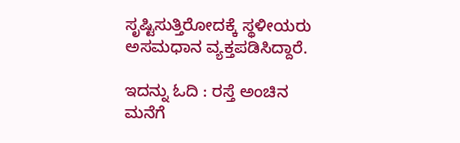ಸೃಷ್ಟಿಸುತ್ತಿರೋದಕ್ಕೆ ಸ್ಥಳೀಯರು ಅಸಮಧಾನ ವ್ಯಕ್ತಪಡಿಸಿದ್ದಾರೆ.

ಇದನ್ನು ಓದಿ : ರಸ್ತೆ ಅಂಚಿನ ಮನೆಗೆ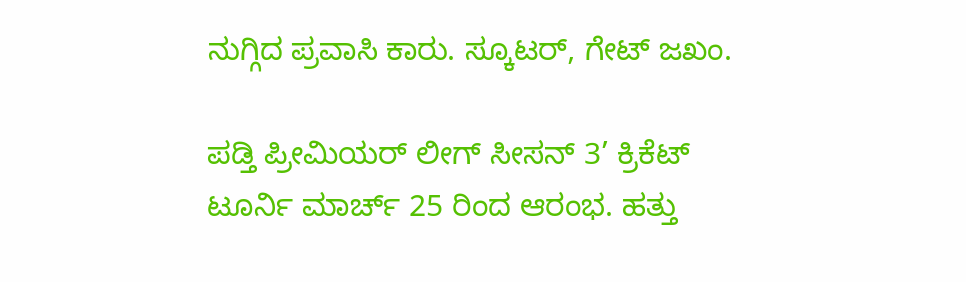ನುಗ್ಗಿದ ಪ್ರವಾಸಿ ಕಾರು. ಸ್ಕೂಟರ್, ಗೇಟ್ ಜಖಂ.

ಪಡ್ತಿ ಪ್ರೀಮಿಯರ್ ಲೀಗ್ ಸೀಸನ್ 3’ ಕ್ರಿಕೆಟ್ ಟೂರ್ನಿ ಮಾರ್ಚ್ 25 ರಿಂದ ಆರಂಭ. ಹತ್ತು‌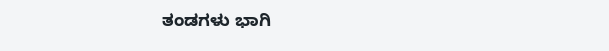ತಂಡಗಳು ಭಾಗಿ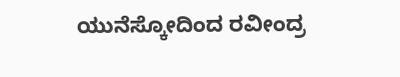ಯುನೆಸ್ಕೋದಿಂದ ರವೀಂದ್ರ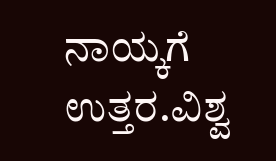ನಾಯ್ಕಗೆ ಉತ್ತರ.ವಿಶ್ವ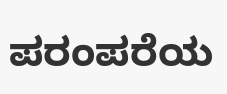ಪರಂಪರೆಯ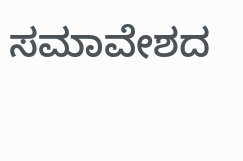ಸಮಾವೇಶದ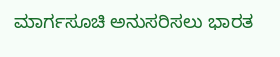ಮಾರ್ಗಸೂಚಿ ಅನುಸರಿಸಲು ಭಾರತ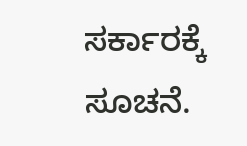ಸರ್ಕಾರಕ್ಕೆ ಸೂಚನೆ.